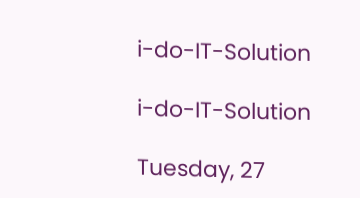i-do-IT-Solution

i-do-IT-Solution

Tuesday, 27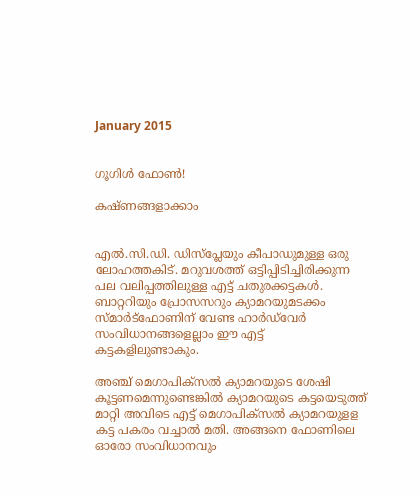January 2015


ഗൂഗിള്‍ ഫോണ്‍!

കഷ്ണങ്ങളാക്കാം


എല്‍.സി.ഡി. ഡിസ്‌പ്ലേയും കീപാഡുമുള്ള ഒരു ലോഹത്തകിട്. മറുവശത്ത് ഒട്ടിപ്പിടിച്ചിരിക്കുന്ന പല വലിപ്പത്തിലുള്ള എട്ട് ചതുരക്കട്ടകള്‍. ബാറ്ററിയും പ്രോസസറും ക്യാമറയുമടക്കം സ്മാര്‍ട്‌ഫോണിന് വേണ്ട ഹാര്‍ഡ്‌വേര്‍ സംവിധാനങ്ങളെല്ലാം ഈ എട്ട് കട്ടകളിലുണ്ടാകും.

അഞ്ച് മെഗാപിക്‌സല്‍ ക്യാമറയുടെ ശേഷി കൂട്ടണമെന്നുണ്ടെങ്കില്‍ ക്യാമറയുടെ കട്ടയെടുത്ത് മാറ്റി അവിടെ എട്ട് മെഗാപിക്‌സല്‍ ക്യാമറയുളള കട്ട പകരം വച്ചാല്‍ മതി. അങ്ങനെ ഫോണിലെ ഓരോ സംവിധാനവും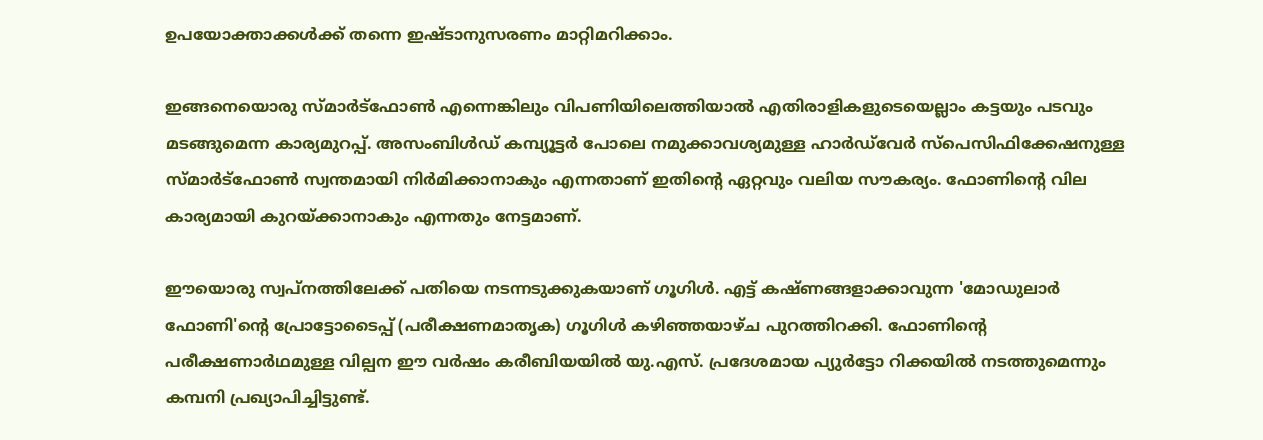ഉപയോക്താക്കള്‍ക്ക് തന്നെ ഇഷ്ടാനുസരണം മാറ്റിമറിക്കാം.

ഇങ്ങനെയൊരു സ്മാര്‍ട്‌ഫോണ്‍ എന്നെങ്കിലും വിപണിയിലെത്തിയാല്‍ എതിരാളികളുടെയെല്ലാം കട്ടയും പടവും മടങ്ങുമെന്ന കാര്യമുറപ്പ്. അസംബിള്‍ഡ് കമ്പ്യൂട്ടര്‍ പോലെ നമുക്കാവശ്യമുള്ള ഹാര്‍ഡ്‌വേര്‍ സ്‌പെസിഫിക്കേഷനുള്ള സ്മാര്‍ട്‌ഫോണ്‍ സ്വന്തമായി നിര്‍മിക്കാനാകും എന്നതാണ് ഇതിന്റെ ഏറ്റവും വലിയ സൗകര്യം. ഫോണിന്റെ വില കാര്യമായി കുറയ്ക്കാനാകും എന്നതും നേട്ടമാണ്.

ഈയൊരു സ്വപ്‌നത്തിലേക്ക് പതിയെ നടന്നടുക്കുകയാണ് ഗൂഗിള്‍. എട്ട് കഷ്ണങ്ങളാക്കാവുന്ന 'മോഡുലാര്‍ ഫോണി'ന്റെ പ്രോട്ടോടൈപ്പ് (പരീക്ഷണമാതൃക) ഗൂഗിള്‍ കഴിഞ്ഞയാഴ്ച പുറത്തിറക്കി. ഫോണിന്റെ പരീക്ഷണാര്‍ഥമുള്ള വില്പന ഈ വര്‍ഷം കരീബിയയില്‍ യു.എസ്. പ്രദേശമായ പ്യുര്‍ട്ടോ റിക്കയില്‍ നടത്തുമെന്നും കമ്പനി പ്രഖ്യാപിച്ചിട്ടുണ്ട്.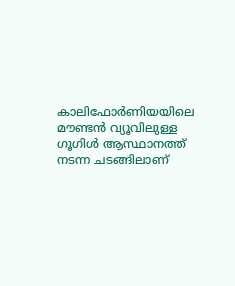കാലിഫോര്‍ണിയയിലെ മൗണ്ടന്‍ വ്യൂവിലുള്ള ഗൂഗിള്‍ ആസ്ഥാനത്ത് നടന്ന ചടങ്ങിലാണ്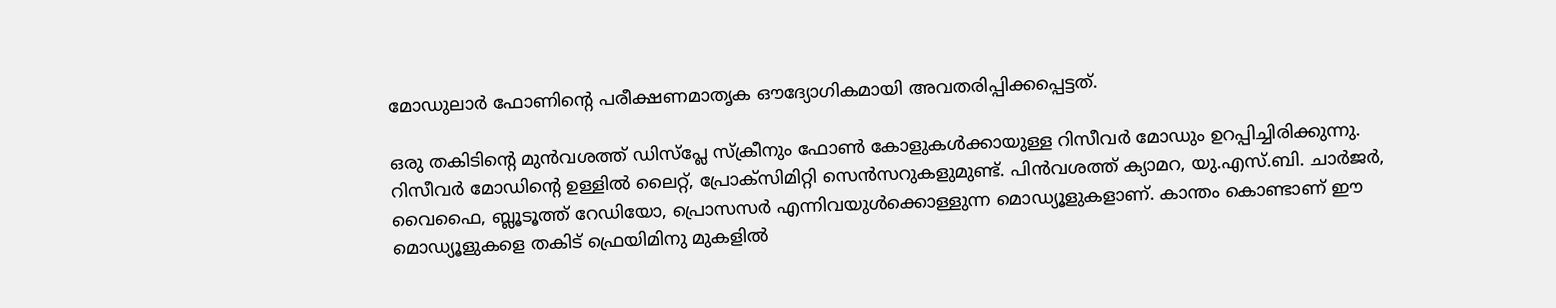മോഡുലാര്‍ ഫോണിന്റെ പരീക്ഷണമാതൃക ഔദ്യോഗികമായി അവതരിപ്പിക്കപ്പെട്ടത്.

ഒരു തകിടിന്റെ മുന്‍വശത്ത് ഡിസ്‌പ്ലേ സ്‌ക്രീനും ഫോണ്‍ കോളുകള്‍ക്കായുള്ള റിസീവര്‍ മോഡും ഉറപ്പിച്ചിരിക്കുന്നു. റിസീവര്‍ മോഡിന്റെ ഉള്ളില്‍ ലൈറ്റ്, പ്രോക്‌സിമിറ്റി സെന്‍സറുകളുമുണ്ട്. പിന്‍വശത്ത് ക്യാമറ, യു.എസ്.ബി. ചാര്‍ജര്‍, വൈഫൈ, ബ്ലൂടൂത്ത് റേഡിയോ, പ്രൊസസര്‍ എന്നിവയുള്‍ക്കൊള്ളുന്ന മൊഡ്യൂളുകളാണ്. കാന്തം കൊണ്ടാണ് ഈ മൊഡ്യൂളുകളെ തകിട് ഫ്രെയിമിനു മുകളില്‍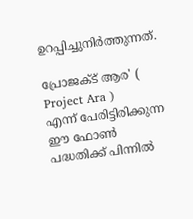ഉറപ്പിച്ചുനിര്‍ത്തുന്നത്.

പ്രോജക്ട് ആര' ( Project Ara )
എന്ന് പേരിട്ടിരിക്കുന്ന ഈ ഫോണ്‍ പദ്ധതിക്ക് പിന്നില്‍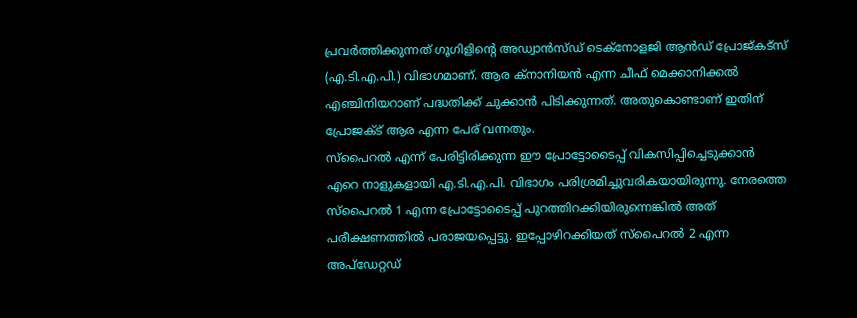പ്രവര്‍ത്തിക്കുന്നത് ഗൂഗിളിന്റെ അഡ്വാന്‍സ്ഡ് ടെക്‌നോളജി ആന്‍ഡ് പ്രോജ്കട്‌സ് (എ.ടി.എ.പി.) വിഭാഗമാണ്. ആര ക്‌നാനിയന്‍ എന്ന ചീഫ് മെക്കാനിക്കല്‍ എഞ്ചിനിയറാണ് പദ്ധതിക്ക് ചുക്കാന്‍ പിടിക്കുന്നത്. അതുകൊണ്ടാണ് ഇതിന് പ്രോജക്ട് ആര എന്ന പേര് വന്നതും.
സ്‌പൈറല്‍ എന്ന് പേരിട്ടിരിക്കുന്ന ഈ പ്രോട്ടോടൈപ്പ് വികസിപ്പിച്ചെടുക്കാന്‍ എറെ നാളുകളായി എ.ടി.എ.പി. വിഭാഗം പരിശ്രമിച്ചുവരികയായിരുന്നു. നേരത്തെ സ്‌പൈറല്‍ 1 എന്ന പ്രോട്ടോടൈപ്പ് പുറത്തിറക്കിയിരുന്നെങ്കില്‍ അത് പരീക്ഷണത്തില്‍ പരാജയപ്പെട്ടു. ഇപ്പോഴിറക്കിയത് സ്‌പൈറല്‍ 2 എന്ന അപ്‌ഡേറ്റഡ്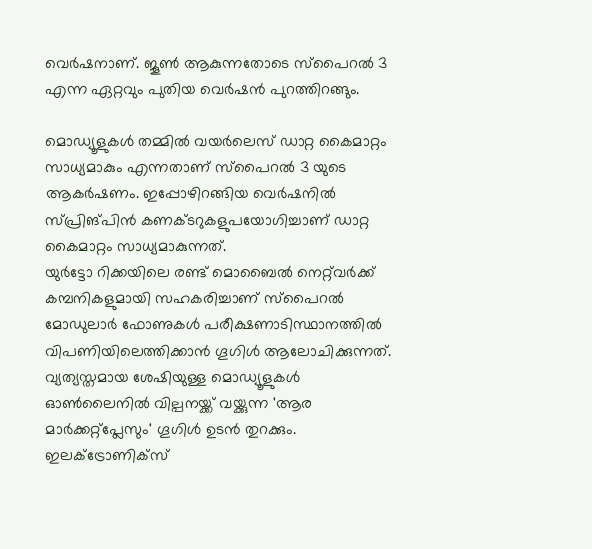വെര്‍ഷനാണ്. ജൂണ്‍ ആകുന്നതോടെ സ്‌പൈറല്‍ 3 എന്ന ഏറ്റവും പുതിയ വെര്‍ഷന്‍ പുറത്തിറങ്ങും.

മൊഡ്യൂളുകള്‍ തമ്മില്‍ വയര്‍ലെസ് ഡാറ്റ കൈമാറ്റം സാധ്യമാകും എന്നതാണ് സ്‌പൈറല്‍ 3 യുടെ ആകര്‍ഷണം. ഇപ്പോഴിറങ്ങിയ വെര്‍ഷനില്‍ സ്പ്രിങ്പിന്‍ കണക്ടറുകളുപയോഗിച്ചാണ് ഡാറ്റ കൈമാറ്റം സാധ്യമാകുന്നത്.
യുര്‍ട്ടോ റിക്കയിലെ രണ്ട് മൊബൈല്‍ നെറ്റ്‌വര്‍ക്ക് കമ്പനികളുമായി സഹകരിച്ചാണ് സ്‌പൈറല്‍ മോഡുലാര്‍ ഫോണുകള്‍ പരീക്ഷണാടിസ്ഥാനത്തില്‍ വിപണിയിലെത്തിക്കാന്‍ ഗൂഗിള്‍ ആലോചിക്കുന്നത്. വ്യത്യസ്തമായ ശേഷിയുള്ള മൊഡ്യൂളുകള്‍ ഓണ്‍ലൈനില്‍ വില്പനയ്ക്ക് വയ്ക്കുന്ന 'ആര മാര്‍ക്കറ്റ്‌പ്ലേസും' ഗൂഗിള്‍ ഉടന്‍ തുറക്കും. ഇലക്‌ട്രോണിക്‌സ്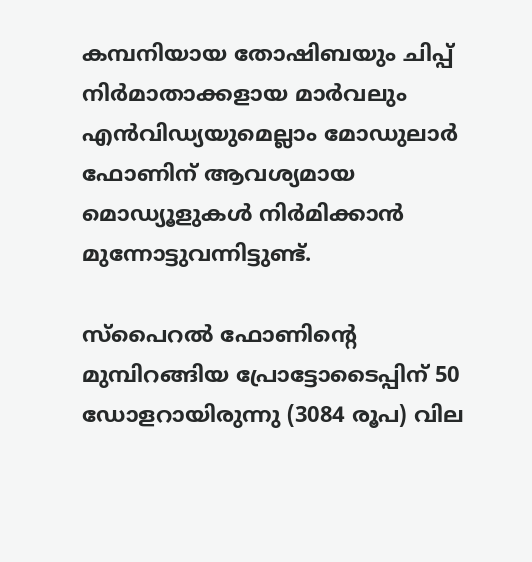കമ്പനിയായ തോഷിബയും ചിപ്പ് നിര്‍മാതാക്കളായ മാര്‍വലും എന്‍വിഡ്യയുമെല്ലാം മോഡുലാര്‍ ഫോണിന് ആവശ്യമായ മൊഡ്യൂളുകള്‍ നിര്‍മിക്കാന്‍ മുന്നോട്ടുവന്നിട്ടുണ്ട്.

സ്‌പൈറല്‍ ഫോണിന്റെ മുമ്പിറങ്ങിയ പ്രോട്ടോടൈപ്പിന് 50 ഡോളറായിരുന്നു (3084 രൂപ) വില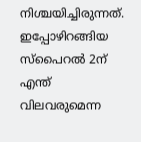നിശ്ചയിച്ചിരുന്നത്. ഇപ്പോഴിറങ്ങിയ സ്‌പൈറല്‍ 2ന് എന്ത് വിലവരുമെന്ന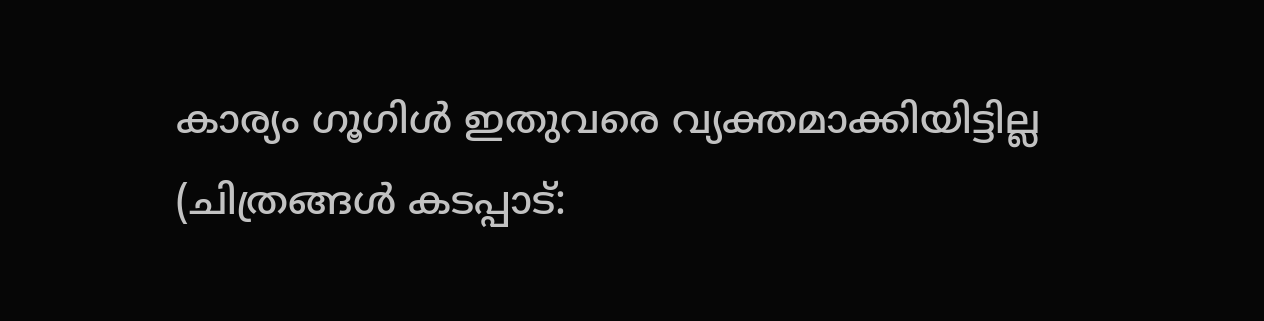കാര്യം ഗൂഗിള്‍ ഇതുവരെ വ്യക്തമാക്കിയിട്ടില്ല (ചിത്രങ്ങള്‍ കടപ്പാട്: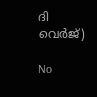ദി വെര്‍ജ്)

No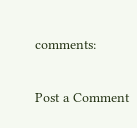comments:

Post a Comment